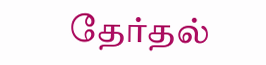தேர்தல்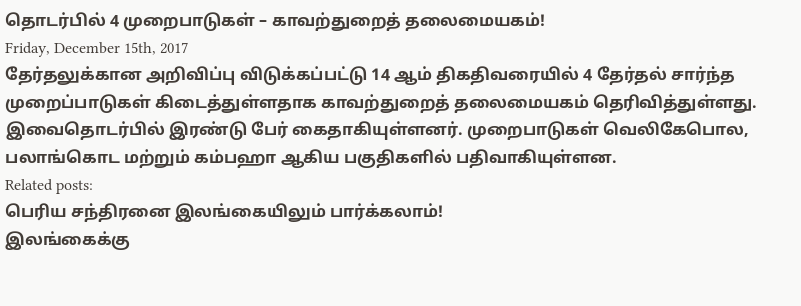தொடர்பில் 4 முறைபாடுகள் – காவற்துறைத் தலைமையகம்!
Friday, December 15th, 2017
தேர்தலுக்கான அறிவிப்பு விடுக்கப்பட்டு 14 ஆம் திகதிவரையில் 4 தேர்தல் சார்ந்த முறைப்பாடுகள் கிடைத்துள்ளதாக காவற்துறைத் தலைமையகம் தெரிவித்துள்ளது.
இவைதொடர்பில் இரண்டு பேர் கைதாகியுள்ளனர். முறைபாடுகள் வெலிகேபொல, பலாங்கொட மற்றும் கம்பஹா ஆகிய பகுதிகளில் பதிவாகியுள்ளன.
Related posts:
பெரிய சந்திரனை இலங்கையிலும் பார்க்கலாம்!
இலங்கைக்கு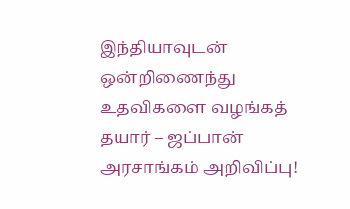இந்தியாவுடன் ஒன்றிணைந்து உதவிகளை வழங்கத் தயார் – ஜப்பான் அரசாங்கம் அறிவிப்பு!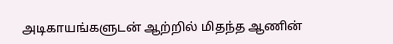அடிகாயங்களுடன் ஆற்றில் மிதந்த ஆணின்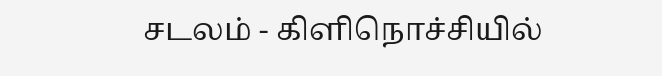சடலம் - கிளிநொச்சியில்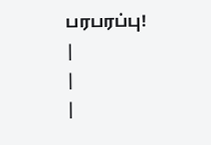பரபரப்பு!
|
|
|